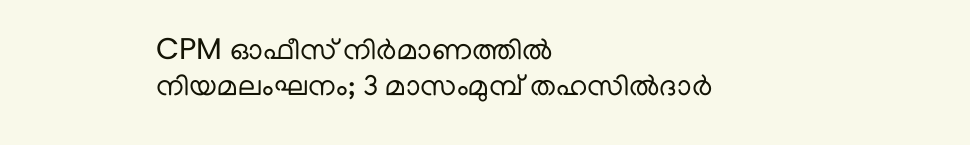CPM ഓഫീസ് നിർമാണത്തിൽ നിയമലംഘനം; 3 മാസംമുമ്പ് തഹസിൽദാർ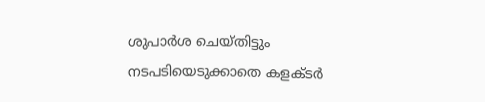ശുപാർശ ചെയ്തിട്ടും നടപടിയെടുക്കാതെ കളക്ടർ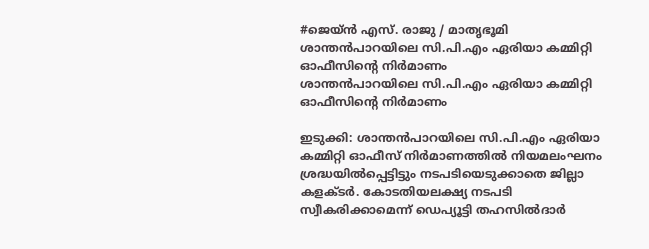#ജെയ്ന്‍ എസ്. രാജു / മാതൃഭൂമി
ശാന്തന്‍പാറയിലെ സി.പി.എം ഏരിയാ കമ്മിറ്റി ഓഫീസിന്റെ നിര്‍മാണം
ശാന്തന്‍പാറയിലെ സി.പി.എം ഏരിയാ കമ്മിറ്റി ഓഫീസിന്റെ നിര്‍മാണം

ഇടുക്കി: ശാന്തൻപാറയിലെ സി.പി.എം ഏരിയാ കമ്മിറ്റി ഓഫീസ് നിർമാണത്തിൽ നിയമലംഘനം ശ്രദ്ധയിൽപ്പെട്ടിട്ടും നടപടിയെടുക്കാതെ ജില്ലാ കളക്ടർ. കോടതിയലക്ഷ്യ നടപടി സ്വീകരിക്കാമെന്ന് ഡെപ്യൂട്ടി തഹസിൽദാർ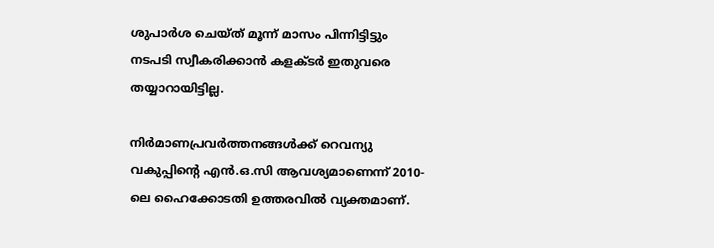ശുപാർശ ചെയ്ത് മൂന്ന് മാസം പിന്നിട്ടിട്ടും നടപടി സ്വീകരിക്കാൻ കളക്ടർ ഇതുവരെ തയ്യാറായിട്ടില്ല.

നിർമാണപ്രവർത്തനങ്ങൾക്ക് റെവന്യു വകുപ്പിന്റെ എൻ.ഒ.സി ആവശ്യമാണെന്ന് 2010-ലെ ഹൈക്കോടതി ഉത്തരവിൽ വ്യക്തമാണ്.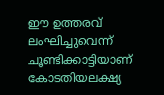ഈ ഉത്തരവ് ലംഘിച്ചുവെന്ന് ചൂണ്ടിക്കാട്ടിയാണ് കോടതിയലക്ഷ്യ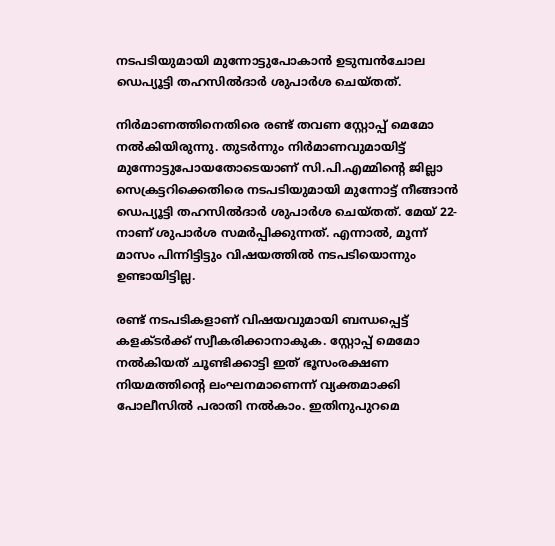നടപടിയുമായി മുന്നോട്ടുപോകാൻ ഉടുമ്പൻചോല ഡെപ്യൂട്ടി തഹസിൽദാർ ശുപാർശ ചെയ്തത്.

നിർമാണത്തിനെതിരെ രണ്ട് തവണ സ്റ്റോപ്പ് മെമോ നൽകിയിരുന്നു. തുടർന്നും നിർമാണവുമായിട്ട് മുന്നോട്ടുപോയതോടെയാണ് സി.പി.എമ്മിന്റെ ജില്ലാ സെക്രട്ടറിക്കെതിരെ നടപടിയുമായി മുന്നോട്ട് നീങ്ങാൻ ഡെപ്യൂട്ടി തഹസിൽദാർ ശുപാർശ ചെയ്തത്. മേയ് 22-നാണ് ശുപാർശ സമർപ്പിക്കുന്നത്. എന്നാൽ, മൂന്ന് മാസം പിന്നിട്ടിട്ടും വിഷയത്തിൽ നടപടിയൊന്നും ഉണ്ടായിട്ടില്ല.

രണ്ട് നടപടികളാണ് വിഷയവുമായി ബന്ധപ്പെട്ട് കളക്ടർക്ക് സ്വീകരിക്കാനാകുക. സ്റ്റോപ്പ് മെമോ നൽകിയത് ചൂണ്ടിക്കാട്ടി ഇത് ഭൂസംരക്ഷണ നിയമത്തിന്റെ ലംഘനമാണെന്ന് വ്യക്തമാക്കി പോലീസിൽ പരാതി നൽകാം. ഇതിനുപുറമെ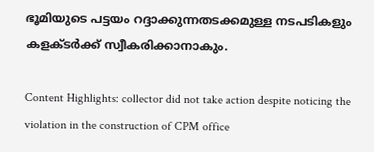ഭൂമിയുടെ പട്ടയം റദ്ദാക്കുന്നതടക്കമുള്ള നടപടികളും കളക്ടർക്ക് സ്വീകരിക്കാനാകും.

Content Highlights: collector did not take action despite noticing the violation in the construction of CPM office